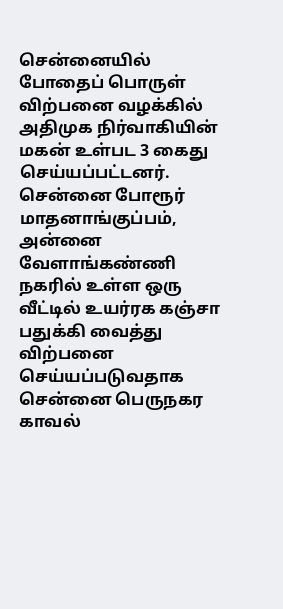சென்னையில் போதைப் பொருள் விற்பனை வழக்கில் அதிமுக நிர்வாகியின் மகன் உள்பட 3 கைது செய்யப்பட்டனர்.
சென்னை போரூர் மாதனாங்குப்பம், அன்னை வேளாங்கண்ணி நகரில் உள்ள ஒரு வீட்டில் உயர்ரக கஞ்சா பதுக்கி வைத்து விற்பனை செய்யப்படுவதாக சென்னை பெருநகர காவல்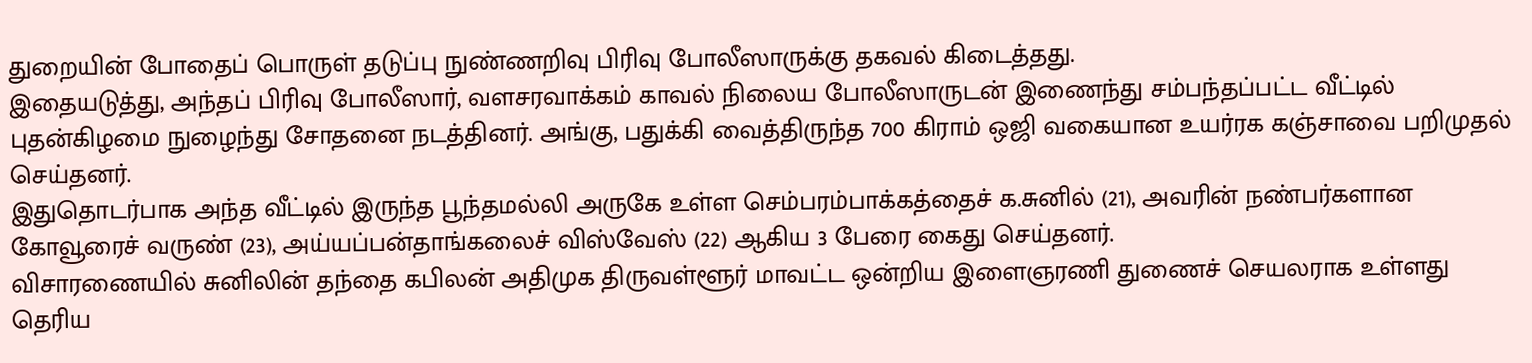துறையின் போதைப் பொருள் தடுப்பு நுண்ணறிவு பிரிவு போலீஸாருக்கு தகவல் கிடைத்தது.
இதையடுத்து, அந்தப் பிரிவு போலீஸார், வளசரவாக்கம் காவல் நிலைய போலீஸாருடன் இணைந்து சம்பந்தப்பட்ட வீட்டில் புதன்கிழமை நுழைந்து சோதனை நடத்தினர். அங்கு, பதுக்கி வைத்திருந்த 700 கிராம் ஒஜி வகையான உயர்ரக கஞ்சாவை பறிமுதல் செய்தனர்.
இதுதொடர்பாக அந்த வீட்டில் இருந்த பூந்தமல்லி அருகே உள்ள செம்பரம்பாக்கத்தைச் க.சுனில் (21), அவரின் நண்பர்களான கோவூரைச் வருண் (23), அய்யப்பன்தாங்கலைச் விஸ்வேஸ் (22) ஆகிய 3 பேரை கைது செய்தனர்.
விசாரணையில் சுனிலின் தந்தை கபிலன் அதிமுக திருவள்ளூர் மாவட்ட ஒன்றிய இளைஞரணி துணைச் செயலராக உள்ளது தெரிய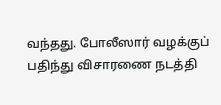வந்தது. போலீஸார் வழக்குப் பதிந்து விசாரணை நடத்தி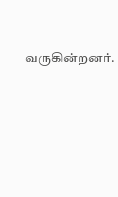வருகின்றனர்.